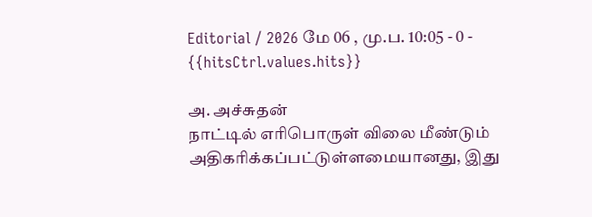Editorial / 2026 மே 06 , மு.ப. 10:05 - 0 - {{hitsCtrl.values.hits}}

அ. அச்சுதன்
நாட்டில் எரிபொருள் விலை மீண்டும் அதிகரிக்கப்பட்டுள்ளமையானது, இது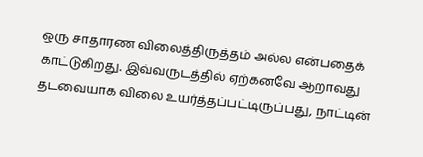ஒரு சாதாரண விலைத்திருத்தம் அல்ல என்பதைக் காட்டுகிறது. இவ்வருடத்தில் ஏற்கனவே ஆறாவது தடவையாக விலை உயர்த்தப்பட்டிருப்பது, நாட்டின்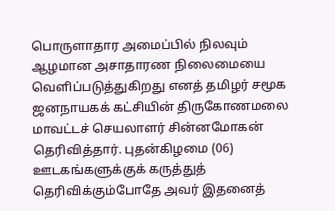பொருளாதார அமைப்பில் நிலவும் ஆழமான அசாதாரண நிலைமையை வெளிப்படுத்துகிறது எனத் தமிழர் சமூக ஜனநாயகக் கட்சியின் திருகோணமலை மாவட்டச் செயலாளர் சின்னமோகன் தெரிவித்தார். புதன்கிழமை (06) ஊடகங்களுக்குக் கருத்துத் தெரிவிக்கும்போதே அவர் இதனைத்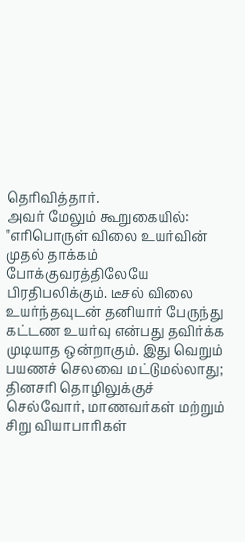தெரிவித்தார்.
அவர் மேலும் கூறுகையில்:
"எரிபொருள் விலை உயர்வின் முதல் தாக்கம் போக்குவரத்திலேயே பிரதிபலிக்கும். டீசல் விலை உயர்ந்தவுடன் தனியார் பேருந்து கட்டண உயர்வு என்பது தவிர்க்க முடியாத ஒன்றாகும். இது வெறும் பயணச் செலவை மட்டுமல்லாது; தினசரி தொழிலுக்குச் செல்வோர், மாணவர்கள் மற்றும் சிறு வியாபாரிகள்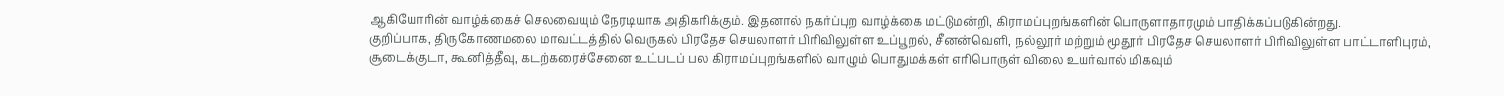ஆகியோரின் வாழ்க்கைச் செலவையும் நேரடியாக அதிகரிக்கும். இதனால் நகர்ப்புற வாழ்க்கை மட்டுமன்றி, கிராமப்புறங்களின் பொருளாதாரமும் பாதிக்கப்படுகின்றது.
குறிப்பாக, திருகோணமலை மாவட்டத்தில் வெருகல் பிரதேச செயலாளர் பிரிவிலுள்ள உப்பூறல், சீனன்வெளி, நல்லூர் மற்றும் மூதூர் பிரதேச செயலாளர் பிரிவிலுள்ள பாட்டாளிபுரம், சூடைக்குடா, கூனித்தீவு, கடற்கரைச்சேனை உட்படப் பல கிராமப்புறங்களில் வாழும் பொதுமக்கள் எரிபொருள் விலை உயர்வால் மிகவும்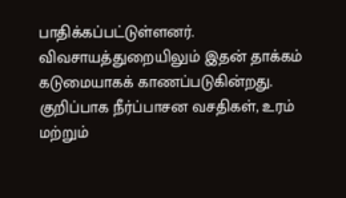பாதிக்கப்பட்டுள்ளனர்.
விவசாயத்துறையிலும் இதன் தாக்கம் கடுமையாகக் காணப்படுகின்றது. குறிப்பாக நீர்ப்பாசன வசதிகள், உரம் மற்றும்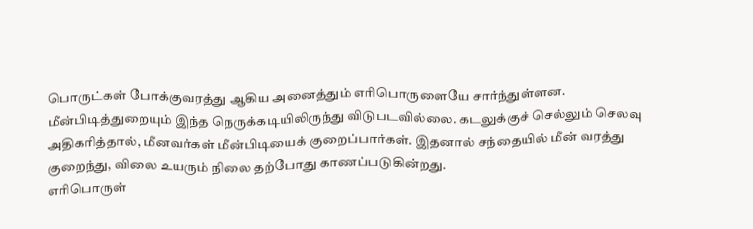பொருட்கள் போக்குவரத்து ஆகிய அனைத்தும் எரிபொருளையே சார்ந்துள்ளன. மீன்பிடித்துறையும் இந்த நெருக்கடியிலிருந்து விடுபடவில்லை. கடலுக்குச் செல்லும் செலவு அதிகரித்தால், மீனவர்கள் மீன்பிடியைக் குறைப்பார்கள். இதனால் சந்தையில் மீன் வரத்து குறைந்து, விலை உயரும் நிலை தற்போது காணப்படுகின்றது.
எரிபொருள்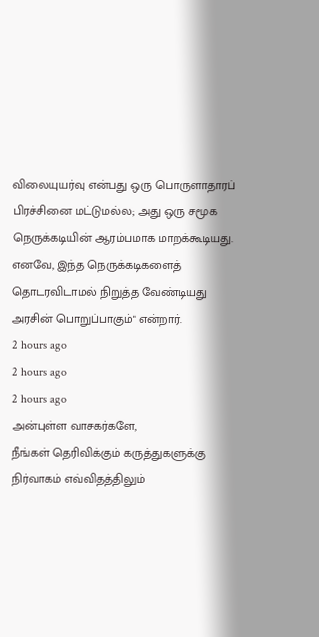விலையுயர்வு என்பது ஒரு பொருளாதாரப் பிரச்சினை மட்டுமல்ல; அது ஒரு சமூக நெருக்கடியின் ஆரம்பமாக மாறக்கூடியது. எனவே, இந்த நெருக்கடிகளைத் தொடரவிடாமல் நிறுத்த வேண்டியது அரசின் பொறுப்பாகும்" என்றார்.
2 hours ago
2 hours ago
2 hours ago
அன்புள்ள வாசகர்களே,
நீங்கள் தெரிவிக்கும் கருத்துகளுக்கு நிர்வாகம் எவ்விதத்திலும்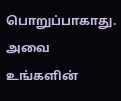பொறுப்பாகாது. அவை உங்களின்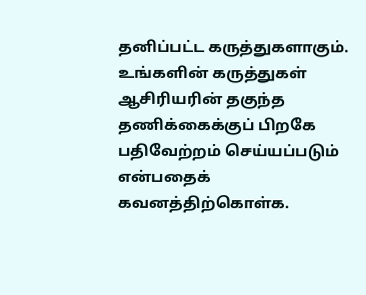தனிப்பட்ட கருத்துகளாகும். உங்களின் கருத்துகள் ஆசிரியரின் தகுந்த தணிக்கைக்குப் பிறகே பதிவேற்றம் செய்யப்படும் என்பதைக் கவனத்திற்கொள்க.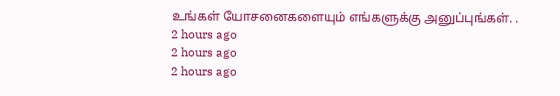உங்கள் யோசனைகளையும் எங்களுக்கு அனுப்புங்கள். .
2 hours ago
2 hours ago
2 hours ago